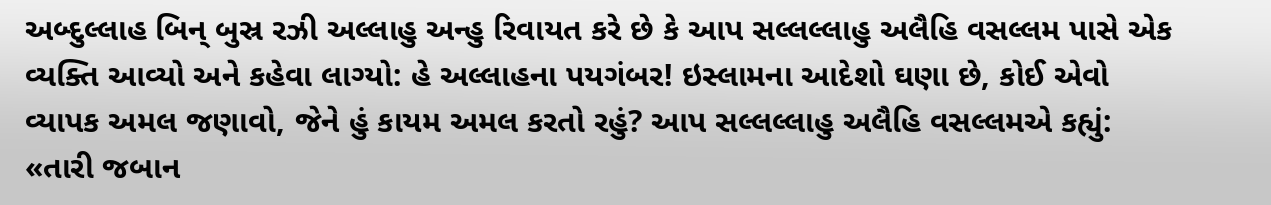અબ્દુલ્લાહ બિન્ બુસ્ર રઝી અલ્લાહુ અન્હુ રિવાયત કરે છે કે આપ સલ્લલ્લાહુ અલૈહિ વસલ્લમ પાસે એક વ્યક્તિ આવ્યો અને કહેવા લાગ્યો: હે અલ્લાહના પયગંબર! ઇસ્લામના આદેશો ઘણા છે, કોઈ એવો વ્યાપક અમલ જણાવો, જેને હું કાયમ અમલ કરતો રહું? આપ સલ્લલ્લાહુ અલૈહિ વસલ્લમએ કહ્યું: «તારી જબાન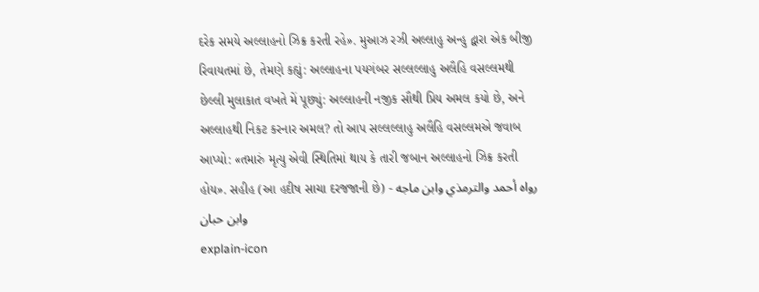દરેક સમયે અલ્લાહનો ઝિક્ર કરતી રહે». મુઆઝ રઝી અલ્લાહુ અન્હુ દ્વારા એક બીજી રિવાયતમાં છે, તેમણે કહ્યું: અલ્લાહના પયગંબર સલ્લલ્લાહુ અલૈહિ વસલ્લમથી છેલ્લી મુલાકાત વખતે મેં પૂછ્યું: અલ્લાહની નજીક સૌથી પ્રિય અમલ કયો છે, અને અલ્લાહથી નિકટ કરનાર અમલ? તો આપ સલ્લલ્લાહુ અલૈહિ વસલ્લમએ જવાબ આપ્યો: «તમારું મૃત્યુ એવી સ્થિતિમાં થાય કે તારી જબાન અલ્લાહનો ઝિક્ર કરતી હોય». સહીહ (આ હદીષ સાચા દરજજાની છે) - رواه أحمد والترمذي وابن ماجه وابن حبان
explain-icon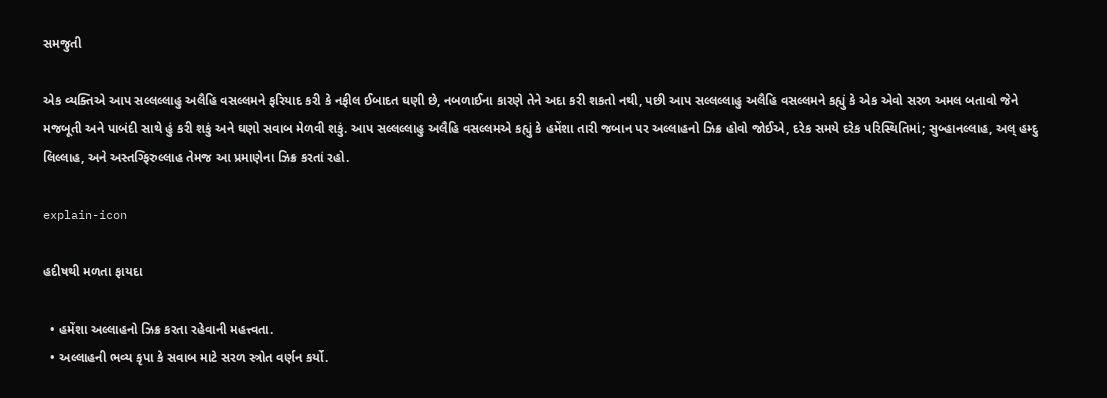સમજુતી

એક વ્યક્તિએ આપ સલ્લલ્લાહુ અલૈહિ વસલ્લમને ફરિયાદ કરી કે નફીલ ઈબાદત ઘણી છે, નબળાઈના કારણે તેને અદા કરી શકતો નથી, પછી આપ સલ્લલ્લાહુ અલૈહિ વસલ્લમને કહ્યું કે એક એવો સરળ અમલ બતાવો જેને મજબૂતી અને પાબંદી સાથે હું કરી શકું અને ઘણો સવાબ મેળવી શકું. આપ સલ્લલ્લાહુ અલૈહિ વસલ્લમએ કહ્યું કે હમેંશા તારી જબાન પર અલ્લાહનો ઝિક્ર હોવો જોઈએ, દરેક સમયે દરેક પરિસ્થિતિમાં; સુબ્હાનલ્લાહ, અલ્ હમ્દુ લિલ્લાહ, અને અસ્તગ્ફિરુલ્લાહ તેમજ આ પ્રમાણેના ઝિક્ર કરતાં રહો.

explain-icon

હદીષથી મળતા ફાયદા

  • હમેંશા અલ્લાહનો ઝિક્ર કરતા રહેવાની મહત્ત્વતા.
  • અલ્લાહની ભવ્ય કૃપા કે સવાબ માટે સરળ સ્ત્રોત વર્ણન કર્યો.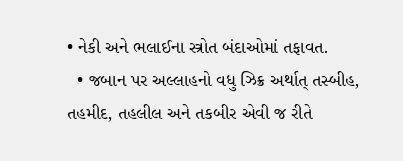• નેકી અને ભલાઈના સ્ત્રોત બંદાઓમાં તફાવત.
  • જબાન પર અલ્લાહનો વધુ ઝિક્ર અર્થાત્ તસ્બીહ, તહમીદ, તહલીલ અને તકબીર એવી જ રીતે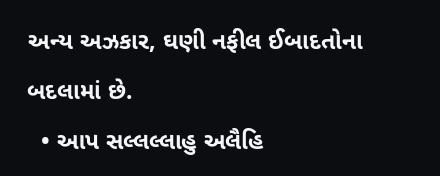અન્ય અઝકાર, ઘણી નફીલ ઈબાદતોના બદલામાં છે.
  • આપ સલ્લલ્લાહુ અલૈહિ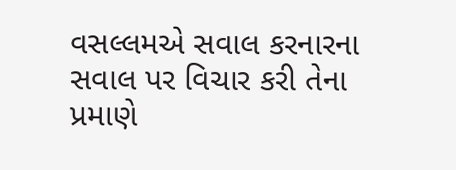વસલ્લમએ સવાલ કરનારના સવાલ પર વિચાર કરી તેના પ્રમાણે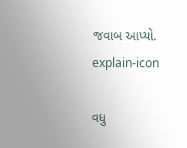જવાબ આપ્યો.
explain-icon

વધુ